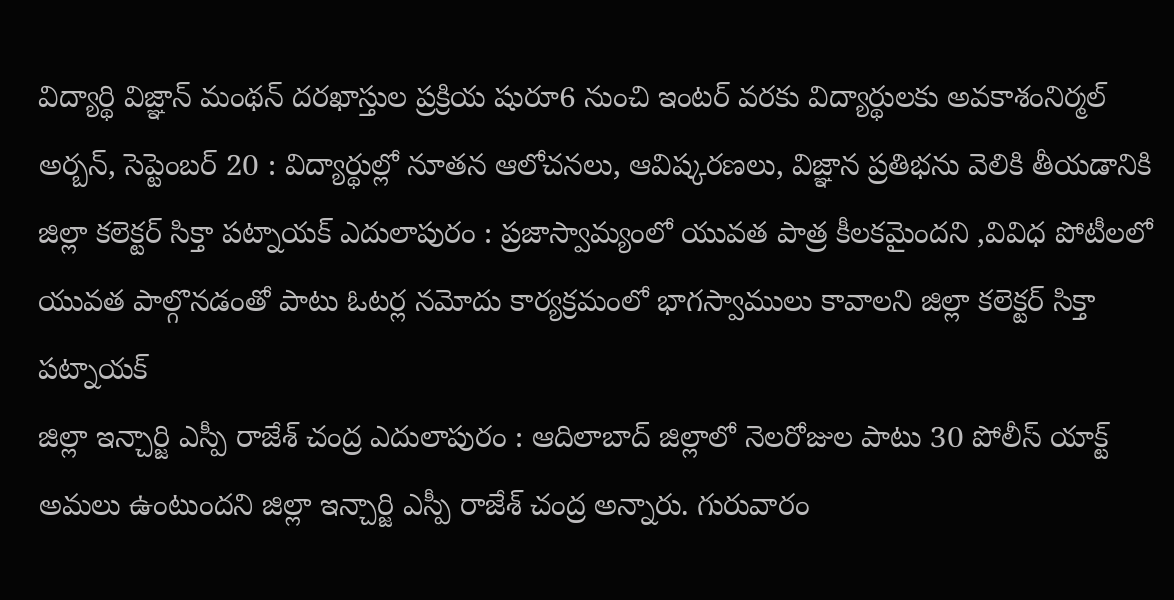విద్యార్థి విజ్ఞాన్ మంథన్ దరఖాస్తుల ప్రక్రియ షురూ6 నుంచి ఇంటర్ వరకు విద్యార్థులకు అవకాశంనిర్మల్ అర్బన్, సెప్టెంబర్ 20 : విద్యార్థుల్లో నూతన ఆలోచనలు, ఆవిష్కరణలు, విజ్ఞాన ప్రతిభను వెలికి తీయడానికి
జిల్లా కలెక్టర్ సిక్తా పట్నాయక్ ఎదులాపురం : ప్రజాస్వామ్యంలో యువత పాత్ర కీలకమైందని ,వివిధ పోటీలలో యువత పాల్గొనడంతో పాటు ఓటర్ల నమోదు కార్యక్రమంలో భాగస్వాములు కావాలని జిల్లా కలెక్టర్ సిక్తా పట్నాయక్
జిల్లా ఇన్చార్జి ఎస్పీ రాజేశ్ చంద్ర ఎదులాపురం : ఆదిలాబాద్ జిల్లాలో నెలరోజుల పాటు 30 పోలీస్ యాక్ట్ అమలు ఉంటుందని జిల్లా ఇన్చార్జి ఎస్పీ రాజేశ్ చంద్ర అన్నారు. గురువారం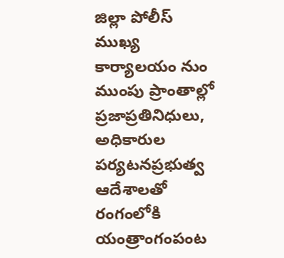జిల్లా పోలీస్ ముఖ్య కార్యాలయం నుం
ముంపు ప్రాంతాల్లో ప్రజాప్రతినిధులు, అధికారుల పర్యటనప్రభుత్వ ఆదేశాలతో రంగంలోకి యంత్రాంగంపంట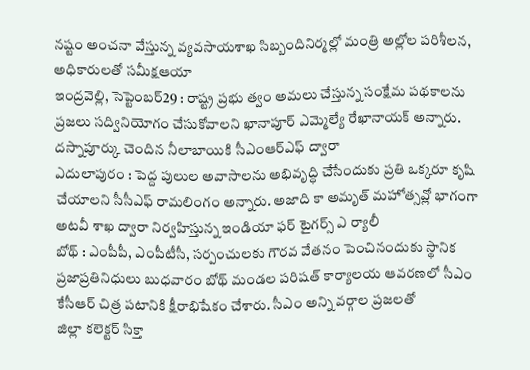నష్టం అంచనా వేస్తున్న వ్యవసాయశాఖ సిబ్బందినిర్మల్లో మంత్రి అల్లోల పరిశీలన, అధికారులతో సమీక్షఆయా
ఇంద్రవెల్లి, సెప్టెంబర్29 : రాష్ట్ర ప్రభు త్వం అమలు చేస్తున్న సంక్షేమ పథకాలను ప్రజలు సద్వినియోగం చేసుకోవాలని ఖానాపూర్ ఎమ్మెల్యే రేఖానాయక్ అన్నారు. దస్నాపూర్కు చెందిన నీలాబాయికి సీఎంఆర్ఎఫ్ ద్వారా
ఎదులాపురం : పెద్ద పులుల అవాసాలను అభివృద్ధి చేసేందుకు ప్రతి ఒక్కరూ కృషి చేయాలని సీసీఎఫ్ రామలింగం అన్నారు. అజాది కా అమృత్ మహోత్సవ్లో భాగంగా అటవీ శాఖ ద్వారా నిర్వహిస్తున్న ఇండియా ఫర్ టైగర్స్ ఎ ర్యాలీ
బోథ్ : ఎంపీపీ, ఎంపీటీసీ, సర్పంచులకు గౌరవ వేతనం పెంచినందుకు స్థానిక ప్రజాప్రతినిధులు బుధవారం బోథ్ మండల పరిషత్ కార్యాలయ ఆవరణలో సీఎం కేసీఆర్ చిత్ర పటానికి క్షీరాభిషేకం చేశారు. సీఎం అన్ని వర్గాల ప్రజలతో
జిల్లా కలెక్టర్ సిక్తా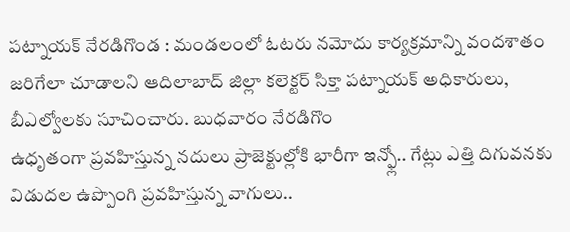పట్నాయక్ నేరడిగొండ : మండలంలో ఓటరు నమోదు కార్యక్రమాన్ని వందశాతం జరిగేలా చూడాలని ఆదిలాబాద్ జిల్లా కలెక్టర్ సిక్తా పట్నాయక్ అధికారులు, బీఎల్వోలకు సూచించారు. బుధవారం నేరడిగొం
ఉధృతంగా ప్రవహిస్తున్న నదులు ప్రాజెక్టుల్లోకి భారీగా ఇన్ఫ్లో.. గేట్లు ఎత్తి దిగువనకు విడుదల ఉప్పొంగి ప్రవహిస్తున్న వాగులు..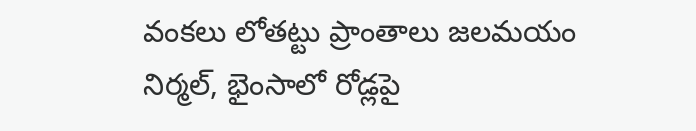వంకలు లోతట్టు ప్రాంతాలు జలమయం నిర్మల్, భైంసాలో రోడ్లపై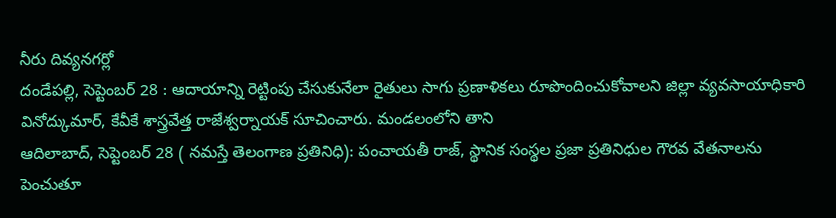నీరు దివ్యనగర్లో
దండేపల్లి, సెప్టెంబర్ 28 : ఆదాయాన్ని రెట్టింపు చేసుకునేలా రైతులు సాగు ప్రణాళికలు రూపొందించుకోవాలని జిల్లా వ్యవసాయాధికారి వినోద్కుమార్, కేవీకే శాస్త్రవేత్త రాజేశ్వర్నాయక్ సూచించారు. మండలంలోని తాని
ఆదిలాబాద్, సెప్టెంబర్ 28 ( నమస్తే తెలంగాణ ప్రతినిధి): పంచాయతీ రాజ్, స్థానిక సంస్థల ప్రజా ప్రతినిధుల గౌరవ వేతనాలను పెంచుతూ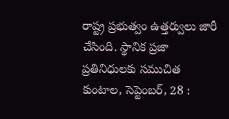రాష్ట్ర ప్రభుత్వం ఉత్తర్వులు జారీ చేసింది. స్థానిక ప్రజా ప్రతినిధులకు సముచిత
కుంటాల, సెప్టెంబర్, 28 :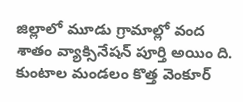జిల్లాలో మూడు గ్రామాల్లో వంద శాతం వ్యాక్సినేషన్ పూర్తి అయిం ది. కుంటాల మండలం కొత్త వెంకూర్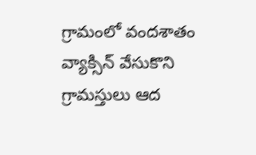గ్రామంలో వందశాతం వ్యాక్సిన్ వేసుకొని గ్రామస్తులు ఆద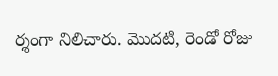ర్శంగా నిలిచారు. మొదటి, రెండో రోజు